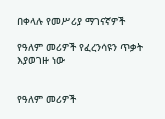በቀላሉ የመሥሪያ ማገናኛዎች

የዓለም መሪዎች የፈረንሳዩን ጥቃት እያወገዙ ነው


የዓለም መሪዎች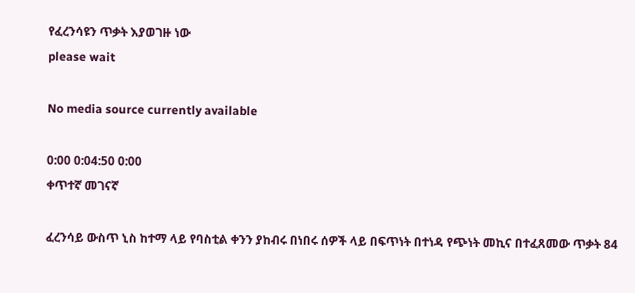የፈረንሳዩን ጥቃት እያወገዙ ነው
please wait

No media source currently available

0:00 0:04:50 0:00
ቀጥተኛ መገናኛ

ፈረንሳይ ውስጥ ኒስ ከተማ ላይ የባስቲል ቀንን ያከብሩ በነበሩ ሰዎች ላይ በፍጥነት በተነዳ የጭነት መኪና በተፈጸመው ጥቃት 84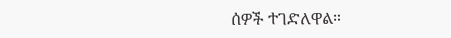ሰዎች ተገድለዋል።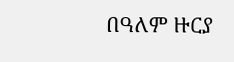በዓለም ዙርያ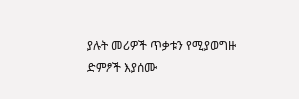ያሉት መሪዎች ጥቃቱን የሚያወግዙ ድምፆች እያሰሙ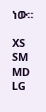ነው።

XS
SM
MD
LG